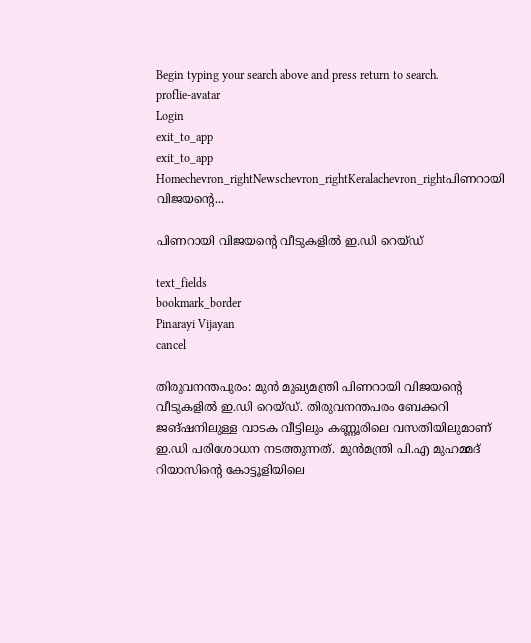Begin typing your search above and press return to search.
proflie-avatar
Login
exit_to_app
exit_to_app
Homechevron_rightNewschevron_rightKeralachevron_rightപിണറായി വിജയന്റെ...

പിണറായി വിജയന്റെ വീടുകളിൽ ഇ.ഡി റെയ്ഡ്

text_fields
bookmark_border
Pinarayi Vijayan
cancel

തിരുവനന്തപുരം: മുൻ മുഖ്യമന്ത്രി പിണറായി വിജയന്റെ വീടുകളിൽ ഇ.ഡി റെയ്ഡ്. തിരുവനന്തപരം ബേക്കറി ജങ്ഷനിലുള്ള വാടക വീട്ടിലും കണ്ണൂരിലെ വസതിയിലുമാണ് ഇ.ഡി പരിശോധന നടത്തുന്നത്. മുൻമന്ത്രി പി.എ മുഹമ്മദ് റിയാസിന്റെ കോട്ടൂളിയിലെ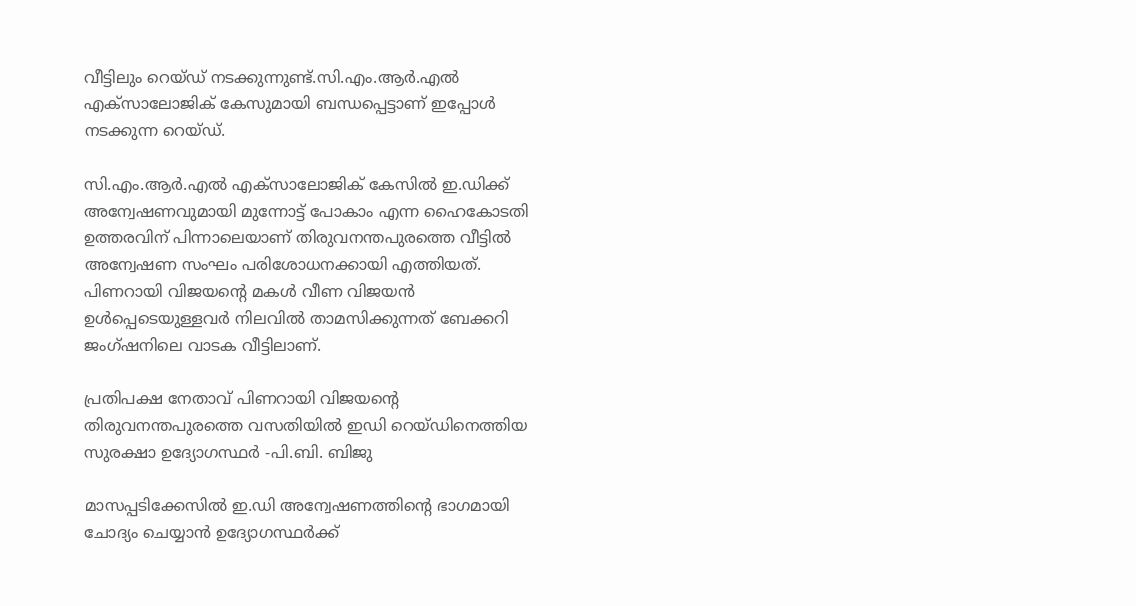വീട്ടിലും റെയ്ഡ് നടക്കുന്നുണ്ട്.സി.എം.ആർ.എൽ എക്‌സാലോജിക് കേസുമായി ബന്ധപ്പെട്ടാണ് ഇപ്പോൾ നടക്കുന്ന റെയ്ഡ്.

സി.എം.ആർ.എൽ എക്‌സാലോജിക് കേസിൽ ഇ.ഡിക്ക് അന്വേഷണവുമായി മുന്നോട്ട് പോകാം എന്ന ഹൈകോടതി ഉത്തരവിന് പിന്നാലെയാണ് തിരുവനന്തപുരത്തെ വീട്ടിൽ അന്വേഷണ സംഘം പരിശോധനക്കായി എത്തിയത്. പിണറായി വിജയന്റെ മകൾ വീണ വിജയൻ ഉൾപ്പെടെയുള്ളവർ നിലവിൽ താമസിക്കുന്നത് ബേക്കറി ജംഗ്‌ഷനിലെ വാടക വീട്ടിലാണ്.

പ്രതിപക്ഷ നേതാവ് പിണറായി വിജയൻ്റെ തിരുവനന്തപുരത്തെ വസതിയിൽ ഇഡി റെയ്ഡിനെത്തിയ സുരക്ഷാ ഉദ്യോഗസ്ഥർ -പി.ബി. ബിജു

മാസപ്പടിക്കേസിൽ ഇ.ഡി അന്വേഷണത്തിന്റെ ഭാഗമായി ചോദ്യം ചെയ്യാൻ ഉദ്യോഗസ്ഥർക്ക്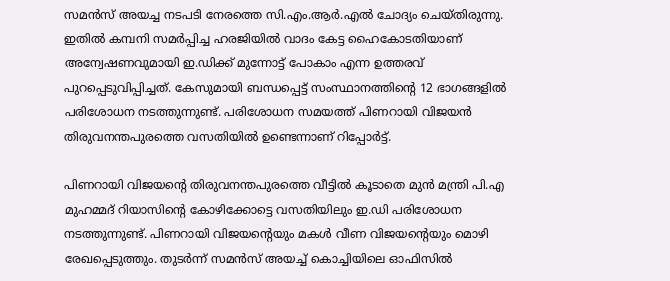സമൻസ് അയച്ച നടപടി നേരത്തെ സി.എം.ആർ.എൽ ചോദ്യം ചെയ്തിരുന്നു. ഇതിൽ കമ്പനി സമർപ്പിച്ച ഹരജിയിൽ വാദം കേട്ട ഹൈകോടതിയാണ് അന്വേഷണവുമായി ഇ.ഡിക്ക് മുന്നോട്ട് പോകാം എന്ന ഉത്തരവ് പുറപ്പെടുവിപ്പിച്ചത്. കേസുമായി ബന്ധപ്പെട്ട് സംസ്ഥാനത്തിന്റെ 12 ഭാഗങ്ങളിൽ പരിശോധന നടത്തുന്നുണ്ട്. പരിശോധന സമയത്ത് പിണറായി വിജയൻ തിരുവനന്തപുരത്തെ വസതിയിൽ ഉണ്ടെന്നാണ് റിപ്പോർട്ട്.

പിണറായി വിജയന്റെ തിരുവനന്തപുരത്തെ വീട്ടിൽ കൂടാതെ മുൻ മന്ത്രി പി.എ മുഹമ്മദ് റിയാസിന്റെ കോഴിക്കോട്ടെ വസതിയിലും ഇ.ഡി പരിശോധന നടത്തുന്നുണ്ട്. പിണറായി വിജയന്റെയും മകൾ വീണ വിജയന്റെയും മൊഴി രേഖപ്പെടുത്തും. തുടർന്ന് സമൻസ് അയച്ച് കൊച്ചിയിലെ ഓഫിസിൽ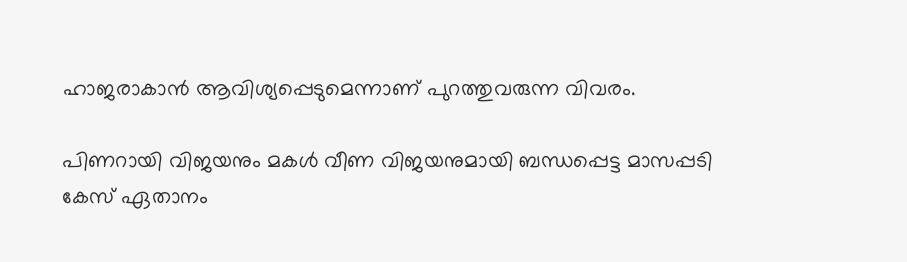ഹാജരാകാൻ ആവിശ്യപ്പെടുമെന്നാണ് പുറത്തുവരുന്ന വിവരം.

പിണറായി വിജയനും മകൾ വീണ വിജയനുമായി ബന്ധപ്പെട്ട മാസപ്പടി കേസ് ഏതാനം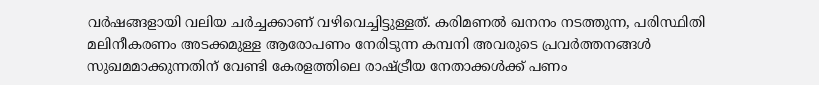വർഷങ്ങളായി വലിയ ചർച്ചക്കാണ് വഴിവെച്ചിട്ടുള്ളത്. കരിമണൽ ഖനനം നടത്തുന്ന, പരിസ്ഥിതി മലിനീകരണം അടക്കമുള്ള ആരോപണം നേരിടുന്ന കമ്പനി അവരുടെ പ്രവർത്തനങ്ങൾ സുഖമമാക്കുന്നതിന് വേണ്ടി കേരളത്തിലെ രാഷ്ട്രീയ നേതാക്കൾക്ക് പണം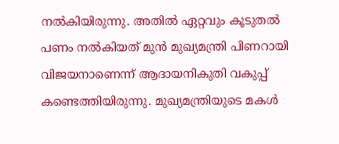നൽകിയിരുന്നു. അതിൽ ഏറ്റവും കൂടുതൽ പണം നൽകിയത് മുൻ മുഖ്യമന്ത്രി പിണറായി വിജയനാണെന്ന് ആദായനികുതി വകുപ്പ് കണ്ടെത്തിയിരുന്നു. മുഖ്യമന്ത്രിയുടെ മകൾ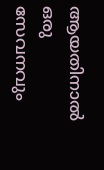ആയതിനാൽ ഒരു സേവനവും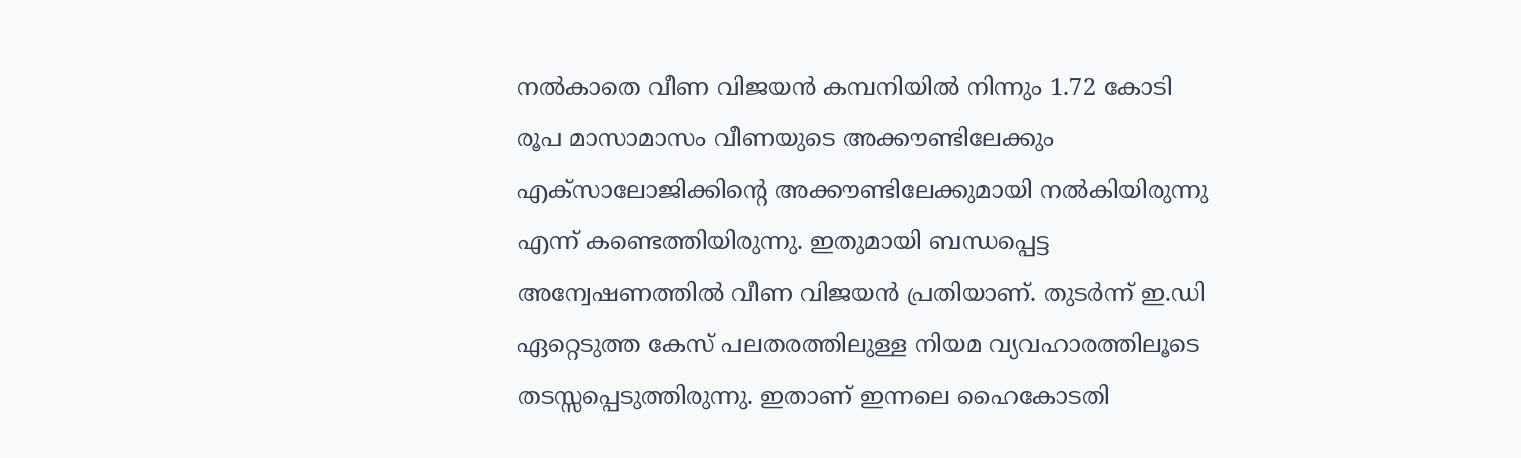നൽകാതെ വീണ വിജയൻ കമ്പനിയിൽ നിന്നും 1.72 കോടി രൂപ മാസാമാസം വീണയുടെ അക്കൗണ്ടിലേക്കും എക്‌സാലോജിക്കിന്റെ അക്കൗണ്ടിലേക്കുമായി നൽകിയിരുന്നു എന്ന് കണ്ടെത്തിയിരുന്നു. ഇതുമായി ബന്ധപ്പെട്ട അന്വേഷണത്തിൽ വീണ വിജയൻ പ്രതിയാണ്. തുടർന്ന് ഇ.ഡി ഏറ്റെടുത്ത കേസ് പലതരത്തിലുള്ള നിയമ വ്യവഹാരത്തിലൂടെ തടസ്സപ്പെടുത്തിരുന്നു. ഇതാണ് ഇന്നലെ ഹൈകോടതി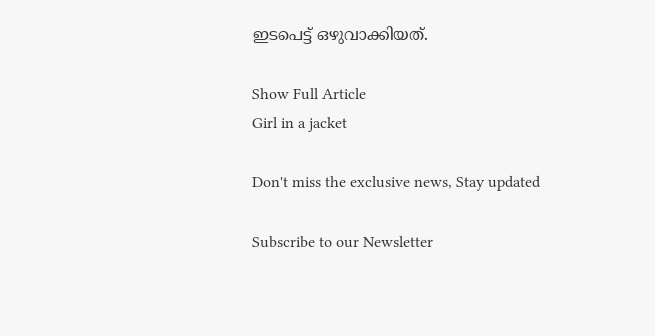ഇടപെട്ട് ഒഴുവാക്കിയത്.

Show Full Article
Girl in a jacket

Don't miss the exclusive news, Stay updated

Subscribe to our Newsletter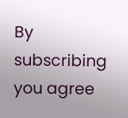By subscribing you agree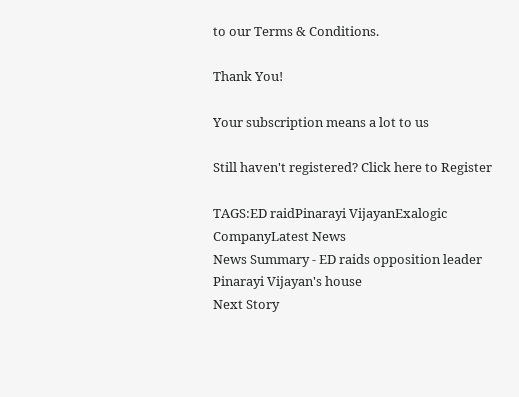to our Terms & Conditions.

Thank You!

Your subscription means a lot to us

Still haven't registered? Click here to Register

TAGS:ED raidPinarayi VijayanExalogic CompanyLatest News
News Summary - ED raids opposition leader Pinarayi Vijayan's house
Next Story